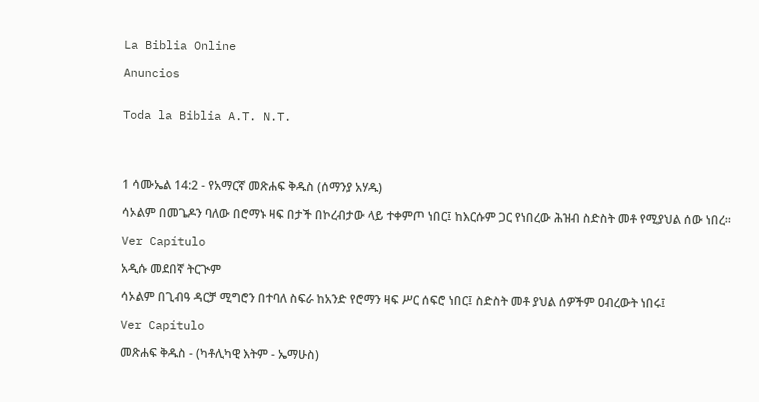La Biblia Online

Anuncios


Toda la Biblia A.T. N.T.




1 ሳሙኤል 14:2 - የአማርኛ መጽሐፍ ቅዱስ (ሰማንያ አሃዱ)

ሳኦልም በመጌዶን ባለው በሮማኑ ዛፍ በታች በኮረብታው ላይ ተቀምጦ ነበር፤ ከእርሱም ጋር የነበረው ሕዝብ ስድስት መቶ የሚያህል ሰው ነበረ።

Ver Capítulo

አዲሱ መደበኛ ትርጒም

ሳኦልም በጊብዓ ዳርቻ ሚግሮን በተባለ ስፍራ ከአንድ የሮማን ዛፍ ሥር ሰፍሮ ነበር፤ ስድስት መቶ ያህል ሰዎችም ዐብረውት ነበሩ፤

Ver Capítulo

መጽሐፍ ቅዱስ - (ካቶሊካዊ እትም - ኤማሁስ)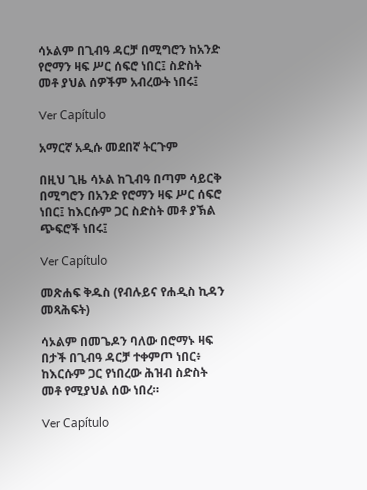ሳኦልም በጊብዓ ዳርቻ በሚግሮን ከአንድ የሮማን ዛፍ ሥር ሰፍሮ ነበር፤ ስድስት መቶ ያህል ሰዎችም አብረውት ነበሩ፤

Ver Capítulo

አማርኛ አዲሱ መደበኛ ትርጉም

በዚህ ጊዜ ሳኦል ከጊብዓ በጣም ሳይርቅ በሚግሮን በአንድ የሮማን ዛፍ ሥር ሰፍሮ ነበር፤ ከእርሱም ጋር ስድስት መቶ ያኽል ጭፍሮች ነበሩ፤

Ver Capítulo

መጽሐፍ ቅዱስ (የብሉይና የሐዲስ ኪዳን መጻሕፍት)

ሳኦልም በመጌዶን ባለው በሮማኑ ዛፍ በታች በጊብዓ ዳርቻ ተቀምጦ ነበር፥ ከእርሱም ጋር የነበረው ሕዝብ ስድስት መቶ የሚያህል ሰው ነበረ።

Ver Capítulo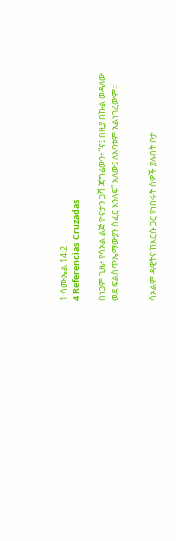1 ሳሙኤል 14:2
4 Referencias Cruzadas

በነጋም ጊዜ፥ የሳኦል ልጅ ዮናታን ጋሻ ጃግሬውን፥ “ና፤ በዚያ በኩል ወዳለው ወደ ፍልስጥኤማውያን ሰፈር እንለፍ” አለው፤ ለአባቱም አልነገረውም።


ሳኦልም ዳዊትና ከእርሱ ጋር የነበሩት ሰዎች ያሉበት ቦታ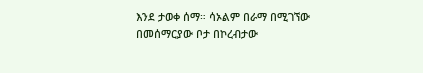እንደ ታወቀ ሰማ። ሳኦልም በራማ በሚገኘው በመሰማርያው ቦታ በኮረብታው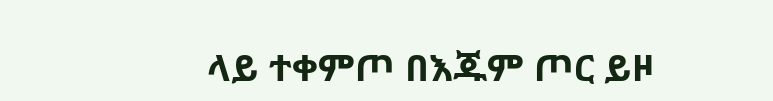ላይ ተቀምጦ በእጁም ጦር ይዞ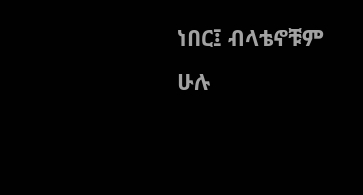ነበር፤ ብላቴኖቹም ሁሉ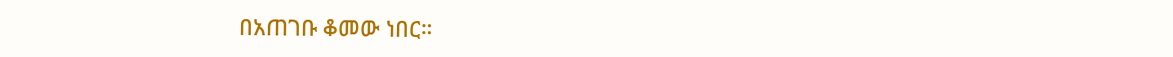በአጠገቡ ቆመው ነበር።